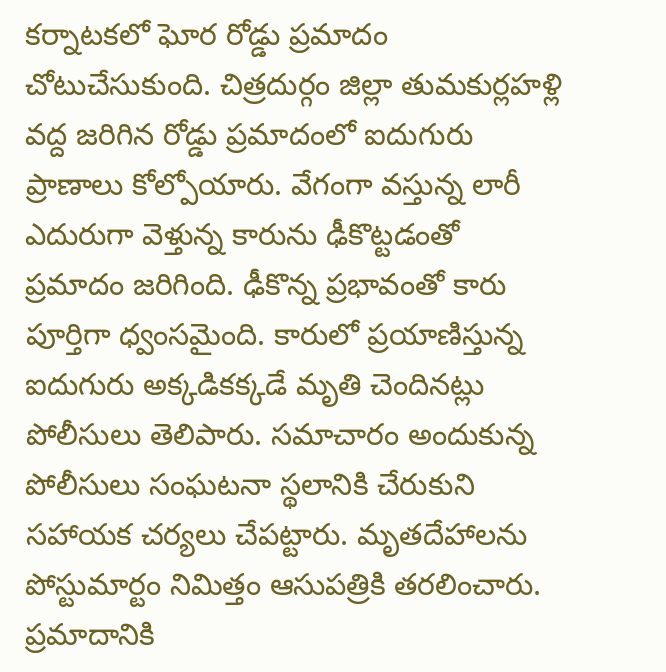కర్నాటకలో ఘోర రోడ్డు ప్రమాదం చోటుచేసుకుంది. చిత్రదుర్గం జిల్లా తుమకుర్లహళ్లి వద్ద జరిగిన రోడ్డు ప్రమాదంలో ఐదుగురు ప్రాణాలు కోల్పోయారు. వేగంగా వస్తున్న లారీ ఎదురుగా వెళ్తున్న కారును ఢీకొట్టడంతో ప్రమాదం జరిగింది. ఢీకొన్న ప్రభావంతో కారు పూర్తిగా ధ్వంసమైంది. కారులో ప్రయాణిస్తున్న ఐదుగురు అక్కడికక్కడే మృతి చెందినట్లు పోలీసులు తెలిపారు. సమాచారం అందుకున్న పోలీసులు సంఘటనా స్థలానికి చేరుకుని సహాయక చర్యలు చేపట్టారు. మృతదేహాలను పోస్టుమార్టం నిమిత్తం ఆసుపత్రికి తరలించారు. ప్రమాదానికి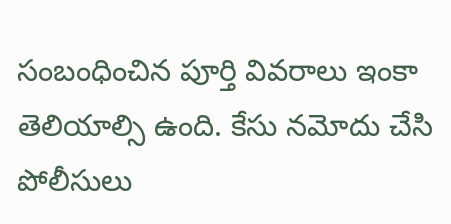సంబంధించిన పూర్తి వివరాలు ఇంకా తెలియాల్సి ఉంది. కేసు నమోదు చేసి పోలీసులు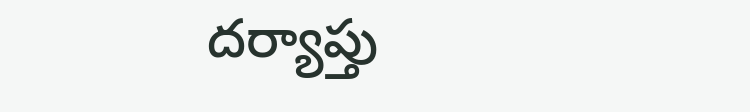దర్యాప్తు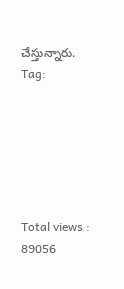చేస్తున్నారు.
Tag:






Total views : 89056